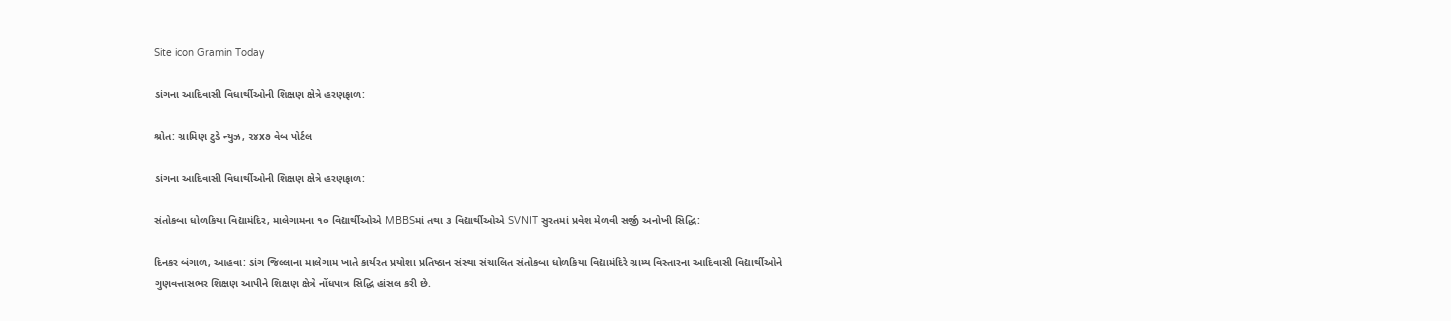Site icon Gramin Today

ડાંગના આદિવાસી વિધાર્થીઓની શિક્ષણ ક્ષેત્રે હરણફાળ:

શ્રોત: ગ્રામિણ ટુડે ન્યુઝ, ૨૪x૭ વેબ પોર્ટલ

ડાંગના આદિવાસી વિધાર્થીઓની શિક્ષણ ક્ષેત્રે હરણફાળ:

સંતોકબા ધોળકિયા વિદ્યામંદિર, માલેગામના ૧૦ વિદ્યાર્થીઓએ MBBSમાં તથા ૩ વિદ્યાર્થીઓએ SVNIT સુરતમાં પ્રવેશ મેળવી સર્જી અનોખી સિદ્ધિ:

દિનકર બંગાળ, આહવા: ડાંગ જિલ્લાના માલેગામ ખાતે કાર્યરત પ્રયોશા પ્રતિષ્ઠાન સંસ્થા સંચાલિત સંતોકબા ધોળકિયા વિદ્યામંદિરે ગ્રામ્ય વિસ્તારના આદિવાસી વિદ્યાર્થીઓને ગુણવત્તાસભર શિક્ષણ આપીને શિક્ષણ ક્ષેત્રે નોંધપાત્ર સિદ્ધિ હાંસલ કરી છે.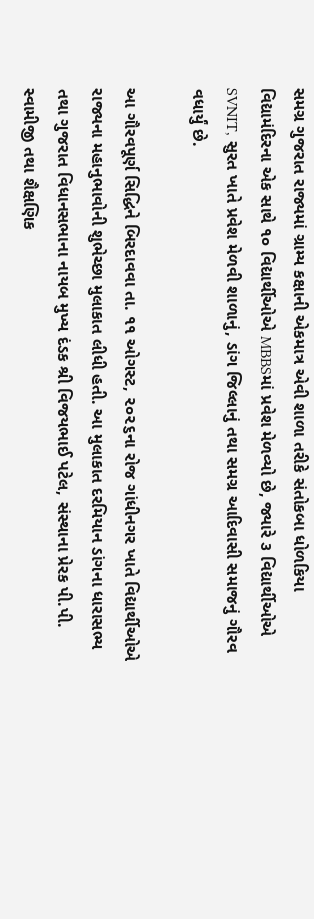સમગ્ર ગુજરાત રાજ્યમાં ગ્રામ્ય કક્ષાની એકમાત્ર એવી શાળા તરીકે સંતોકબા ધોળકિયા વિદ્યામંદિરના એક સાથે ૧૦ વિદ્યાર્થીઓએ MBBSમાં પ્રવેશ મેળવ્યો છે, જ્યારે ૩ વિદ્યાર્થીઓએ SVNIT, સુરત ખાતે પ્રવેશ મેળવી શાળાનું, ડાંગ જિલ્લાનું તથા સમગ્ર આદિવાસી સમાજનું ગૌરવ વધાર્યું છે.

આ ગૌરવપૂર્ણ સિદ્ધિને બિરદાવવા તા. ૧૧ ઓગસ્ટ, ૨૦૨૬ના રોજ ગાંધીનગર ખાતે વિદ્યાર્થીઓએ રાજ્યના મહાનુભાવોની શુભેચ્છા મુલાકાત લીધી હતી. આ મુલાકાત દરમિયાન ડાંગના ધારાસભ્ય તથા ગુજરાત વિધાનસભાના નાયબ મુખ્ય દંડક શ્રી વિજયભાઈ પટેલ, સંસ્થાના પ્રેરક પી.પી. સ્વામીજી તથા શૈક્ષણિક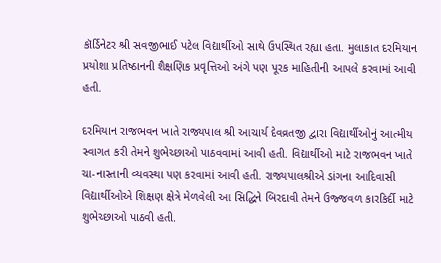કૉર્ડિનેટર શ્રી સવજીભાઈ પટેલ વિદ્યાર્થીઓ સાથે ઉપસ્થિત રહ્યા હતા. મુલાકાત દરમિયાન પ્રયોશા પ્રતિષ્ઠાનની શૈક્ષણિક પ્રવૃત્તિઓ અંગે પણ પૂરક માહિતીની આપલે કરવામાં આવી હતી.

દરમિયાન રાજભવન ખાતે રાજ્યપાલ શ્રી આચાર્ય દેવવ્રતજી દ્વારા વિદ્યાર્થીઓનું આત્મીય સ્વાગત કરી તેમને શુભેચ્છાઓ પાઠવવામાં આવી હતી. વિદ્યાર્થીઓ માટે રાજભવન ખાતે ચા-નાસ્તાની વ્યવસ્થા પણ કરવામાં આવી હતી. રાજ્યપાલશ્રીએ ડાંગના આદિવાસી વિદ્યાર્થીઓએ શિક્ષણ ક્ષેત્રે મેળવેલી આ સિદ્ધિને બિરદાવી તેમને ઉજ્જવળ કારકિર્દી માટે શુભેચ્છાઓ પાઠવી હતી.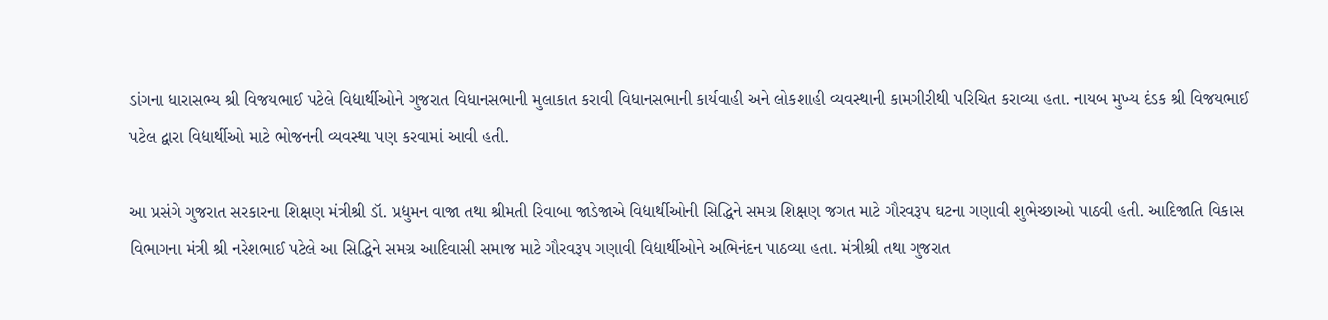ડાંગના ધારાસભ્ય શ્રી વિજયભાઈ પટેલે વિદ્યાર્થીઓને ગુજરાત વિધાનસભાની મુલાકાત કરાવી વિધાનસભાની કાર્યવાહી અને લોકશાહી વ્યવસ્થાની કામગીરીથી પરિચિત કરાવ્યા હતા. નાયબ મુખ્ય દંડક શ્રી વિજયભાઈ પટેલ દ્વારા વિદ્યાર્થીઓ માટે ભોજનની વ્યવસ્થા પણ કરવામાં આવી હતી.

આ પ્રસંગે ગુજરાત સરકારના શિક્ષણ મંત્રીશ્રી ડૉ. પ્રદ્યુમન વાજા તથા શ્રીમતી રિવાબા જાડેજાએ વિદ્યાર્થીઓની સિદ્ધિને સમગ્ર શિક્ષણ જગત માટે ગૌરવરૂપ ઘટના ગણાવી શુભેચ્છાઓ પાઠવી હતી. આદિજાતિ વિકાસ વિભાગના મંત્રી શ્રી નરેશભાઈ પટેલે આ સિદ્ધિને સમગ્ર આદિવાસી સમાજ માટે ગૌરવરૂપ ગણાવી વિદ્યાર્થીઓને અભિનંદન પાઠવ્યા હતા. મંત્રીશ્રી તથા ગુજરાત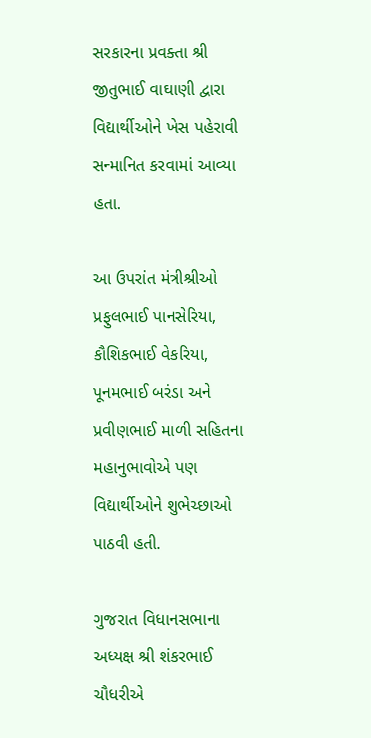સરકારના પ્રવક્તા શ્રી જીતુભાઈ વાઘાણી દ્વારા વિદ્યાર્થીઓને ખેસ પહેરાવી સન્માનિત કરવામાં આવ્યા હતા.

આ ઉપરાંત મંત્રીશ્રીઓ પ્રફુલભાઈ પાનસેરિયા, કૌશિકભાઈ વેકરિયા, પૂનમભાઈ બરંડા અને પ્રવીણભાઈ માળી સહિતના મહાનુભાવોએ પણ વિદ્યાર્થીઓને શુભેચ્છાઓ પાઠવી હતી.

ગુજરાત વિધાનસભાના અધ્યક્ષ શ્રી શંકરભાઈ ચૌધરીએ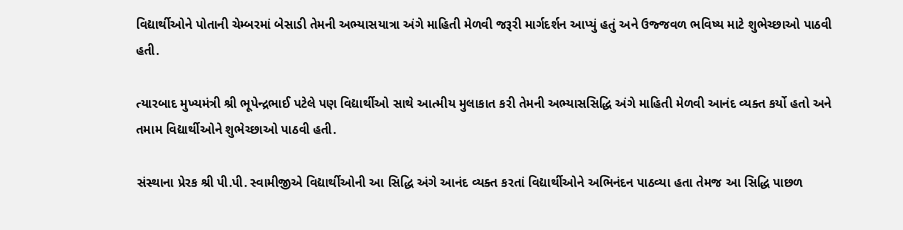વિદ્યાર્થીઓને પોતાની ચેમ્બરમાં બેસાડી તેમની અભ્યાસયાત્રા અંગે માહિતી મેળવી જરૂરી માર્ગદર્શન આપ્યું હતું અને ઉજ્જવળ ભવિષ્ય માટે શુભેચ્છાઓ પાઠવી હતી.

ત્યારબાદ મુખ્યમંત્રી શ્રી ભૂપેન્દ્રભાઈ પટેલે પણ વિદ્યાર્થીઓ સાથે આત્મીય મુલાકાત કરી તેમની અભ્યાસસિદ્ધિ અંગે માહિતી મેળવી આનંદ વ્યક્ત કર્યો હતો અને તમામ વિદ્યાર્થીઓને શુભેચ્છાઓ પાઠવી હતી.

સંસ્થાના પ્રેરક શ્રી પી.પી. સ્વામીજીએ વિદ્યાર્થીઓની આ સિદ્ધિ અંગે આનંદ વ્યક્ત કરતાં વિદ્યાર્થીઓને અભિનંદન પાઠવ્યા હતા તેમજ આ સિદ્ધિ પાછળ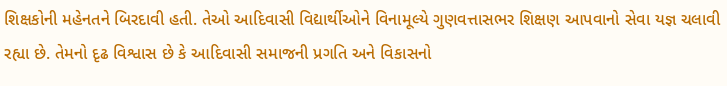શિક્ષકોની મહેનતને બિરદાવી હતી. તેઓ આદિવાસી વિદ્યાર્થીઓને વિનામૂલ્યે ગુણવત્તાસભર શિક્ષણ આપવાનો સેવા યજ્ઞ ચલાવી રહ્યા છે. તેમનો દૃઢ વિશ્વાસ છે કે આદિવાસી સમાજની પ્રગતિ અને વિકાસનો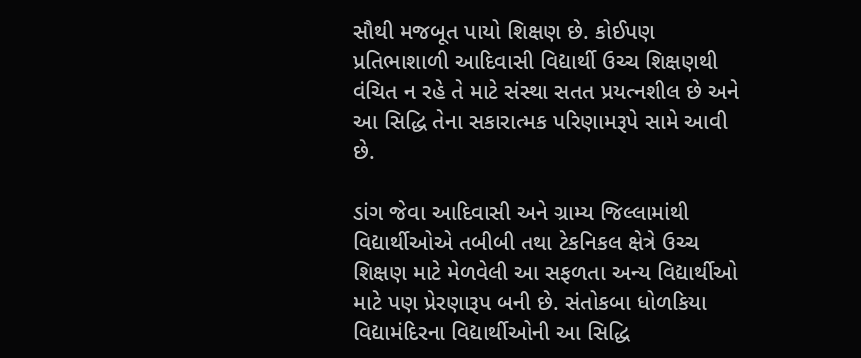સૌથી મજબૂત પાયો શિક્ષણ છે. કોઈપણ પ્રતિભાશાળી આદિવાસી વિદ્યાર્થી ઉચ્ચ શિક્ષણથી વંચિત ન રહે તે માટે સંસ્થા સતત પ્રયત્નશીલ છે અને આ સિદ્ધિ તેના સકારાત્મક પરિણામરૂપે સામે આવી છે.

ડાંગ જેવા આદિવાસી અને ગ્રામ્ય જિલ્લામાંથી વિદ્યાર્થીઓએ તબીબી તથા ટેકનિકલ ક્ષેત્રે ઉચ્ચ શિક્ષણ માટે મેળવેલી આ સફળતા અન્ય વિદ્યાર્થીઓ માટે પણ પ્રેરણારૂપ બની છે. સંતોકબા ધોળકિયા વિદ્યામંદિરના વિદ્યાર્થીઓની આ સિદ્ધિ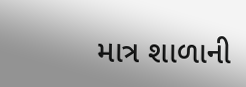માત્ર શાળાની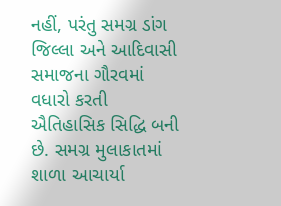નહીં, પરંતુ સમગ્ર ડાંગ જિલ્લા અને આદિવાસી સમાજના ગૌરવમાં વધારો કરતી ઐતિહાસિક સિદ્ધિ બની છે. સમગ્ર મુલાકાતમાં શાળા આચાર્યા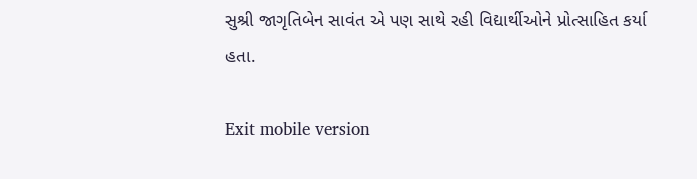સુશ્રી જાગૃતિબેન સાવંત એ પણ સાથે રહી વિદ્યાર્થીઓને પ્રોત્સાહિત કર્યા હતા.

Exit mobile version